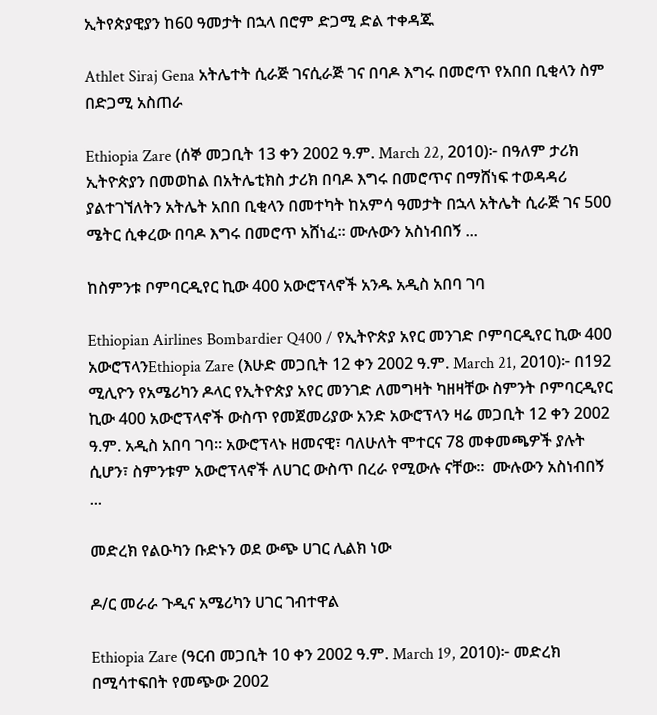ኢትየጵያዊያን ከ60 ዓመታት በኋላ በሮም ድጋሚ ድል ተቀዳጁ

Athlet Siraj Gena አትሌተት ሲራጅ ገናሲራጅ ገና በባዶ እግሩ በመሮጥ የአበበ ቢቂላን ስም በድጋሚ አስጠራ

Ethiopia Zare (ሰኞ መጋቢት 13 ቀን 2002 ዓ.ም. March 22, 2010)፦ በዓለም ታሪክ ኢትዮጵያን በመወከል በአትሌቲክስ ታሪክ በባዶ እግሩ በመሮጥና በማሸነፍ ተወዳዳሪ ያልተገኘለትን አትሌት አበበ ቢቂላን በመተካት ከአምሳ ዓመታት በኋላ አትሌት ሲራጅ ገና 500 ሜትር ሲቀረው በባዶ እግሩ በመሮጥ አሸነፈ። ሙሉውን አስነብበኝ ...

ከስምንቱ ቦምባርዲየር ኪው 400 አውሮፕላኖች አንዱ አዲስ አበባ ገባ

Ethiopian Airlines Bombardier Q400 / የኢትዮጵያ አየር መንገድ ቦምባርዲየር ኪው 400 አውሮፕላንEthiopia Zare (እሁድ መጋቢት 12 ቀን 2002 ዓ.ም. March 21, 2010)፦ በ192 ሚሊዮን የአሜሪካን ዶላር የኢትዮጵያ አየር መንገድ ለመግዛት ካዘዛቸው ስምንት ቦምባርዲየር ኪው 400 አውሮፕላኖች ውስጥ የመጀመሪያው አንድ አውሮፕላን ዛሬ መጋቢት 12 ቀን 2002 ዓ.ም. አዲስ አበባ ገባ። አውሮፕላኑ ዘመናዊ፣ ባለሁለት ሞተርና 78 መቀመጫዎች ያሉት ሲሆን፣ ስምንቱም አውሮፕላኖች ለሀገር ውስጥ በረራ የሚውሉ ናቸው።  ሙሉውን አስነብበኝ ...

መድረክ የልዑካን ቡድኑን ወደ ውጭ ሀገር ሊልክ ነው

ዶ/ር መራራ ጉዲና አሜሪካን ሀገር ገብተዋል

Ethiopia Zare (ዓርብ መጋቢት 10 ቀን 2002 ዓ.ም. March 19, 2010)፦ መድረክ በሚሳተፍበት የመጭው 2002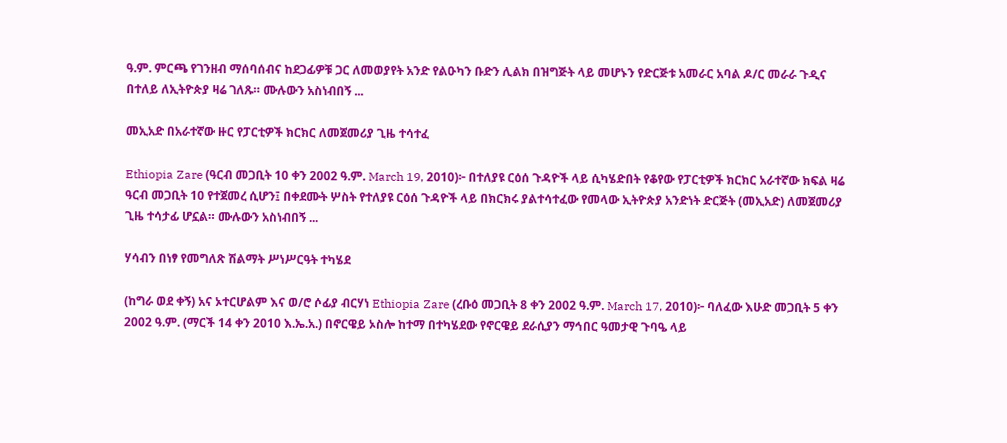ዓ.ም. ምርጫ የገንዘብ ማሰባሰብና ከደጋፊዎቹ ጋር ለመወያየት አንድ የልዑካን ቡድን ሊልክ በዝግጅት ላይ መሆኑን የድርጅቱ አመራር አባል ዶ/ር መራራ ጉዲና በተለይ ለኢትዮጵያ ዛሬ ገለጹ። ሙሉውን አስነብበኝ ...

መኢአድ በአራተኛው ዙር የፓርቲዎች ክርክር ለመጀመሪያ ጊዜ ተሳተፈ

Ethiopia Zare (ዓርብ መጋቢት 10 ቀን 2002 ዓ.ም. March 19, 2010)፦ በተለያዩ ርዕሰ ጉዳዮች ላይ ሲካሄድበት የቆየው የፓርቲዎች ክርክር አራተኛው ክፍል ዛሬ ዓርብ መጋቢት 10 የተጀመረ ሲሆን፤ በቀደሙት ሦስት የተለያዩ ርዕሰ ጉዳዮች ላይ በክርክሩ ያልተሳተፈው የመላው ኢትዮጵያ አንድነት ድርጅት (መኢአድ) ለመጀመሪያ ጊዜ ተሳታፊ ሆኗል። ሙሉውን አስነብበኝ ...

ሃሳብን በነፃ የመግለጽ ሽልማት ሥነሥርዓት ተካሄደ

(ከግራ ወደ ቀኝ) አና ኦተርሆልም እና ወ/ሮ ሶፊያ ብርሃነ Ethiopia Zare (ረቡዕ መጋቢት 8 ቀን 2002 ዓ.ም. March 17, 2010)፦ ባለፈው እሁድ መጋቢት 5 ቀን 2002 ዓ.ም. (ማርች 14 ቀን 2010 እ.ኤ.አ.) በኖርዌይ ኦስሎ ከተማ በተካሄደው የኖርዌይ ደራሲያን ማኅበር ዓመታዊ ጉባዔ ላይ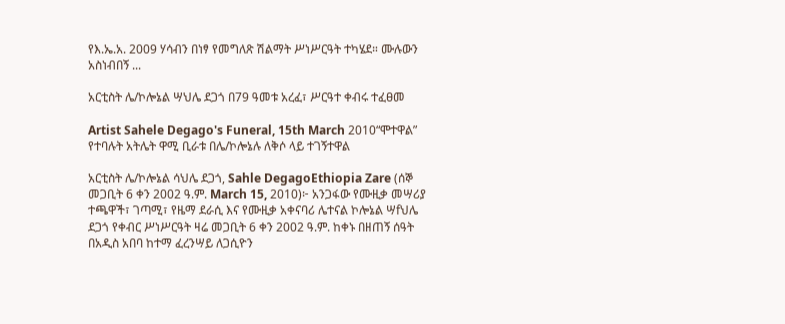የእ.ኤ.አ. 2009 ሃሳብን በነፃ የመግለጽ ሽልማት ሥነሥርዓት ተካሄደ። ሙሉውን አስነብበኝ ...

አርቲስት ሌ/ኮሎኔል ሣህሌ ደጋጎ በ79 ዓመቱ አረፈ፣ ሥርዓተ ቀብሩ ተፈፀመ

Artist Sahele Degago's Funeral, 15th March 2010“ሞተዋል” የተባሉት አትሌት ዋሚ ቢራቱ በሌ/ኮሎኔሉ ለቅሶ ላይ ተገኝተዋል

አርቲስት ሌ/ኮሎኔል ሳህሌ ደጋጎ, Sahle DegagoEthiopia Zare (ሰኞ መጋቢት 6 ቀን 2002 ዓ.ም. March 15, 2010)፦ አንጋፋው የሙዚቃ መሣሪያ ተጫዋች፣ ገጣሚ፣ የዜማ ደራሲ እና የሙዚቃ አቀናባሪ ሌተናል ኮሎኔል ሣfህሌ ደጋጎ የቀብር ሥነሥርዓት ዛሬ መጋቢት 6 ቀን 2002 ዓ.ም. ከቀኑ በዘጠኝ ሰዓት በአዲስ አበባ ከተማ ፈረንሣይ ለጋሲዮን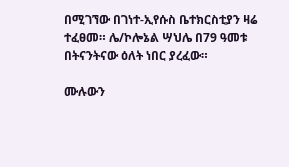በሚገኘው በገነተ-ኢየሱስ ቤተክርስቲያን ዛሬ ተፈፀመ። ሌ/ኮሎኔል ሣህሌ በ79 ዓመቱ በትናንትናው ዕለት ነበር ያረፈው።

ሙሉውን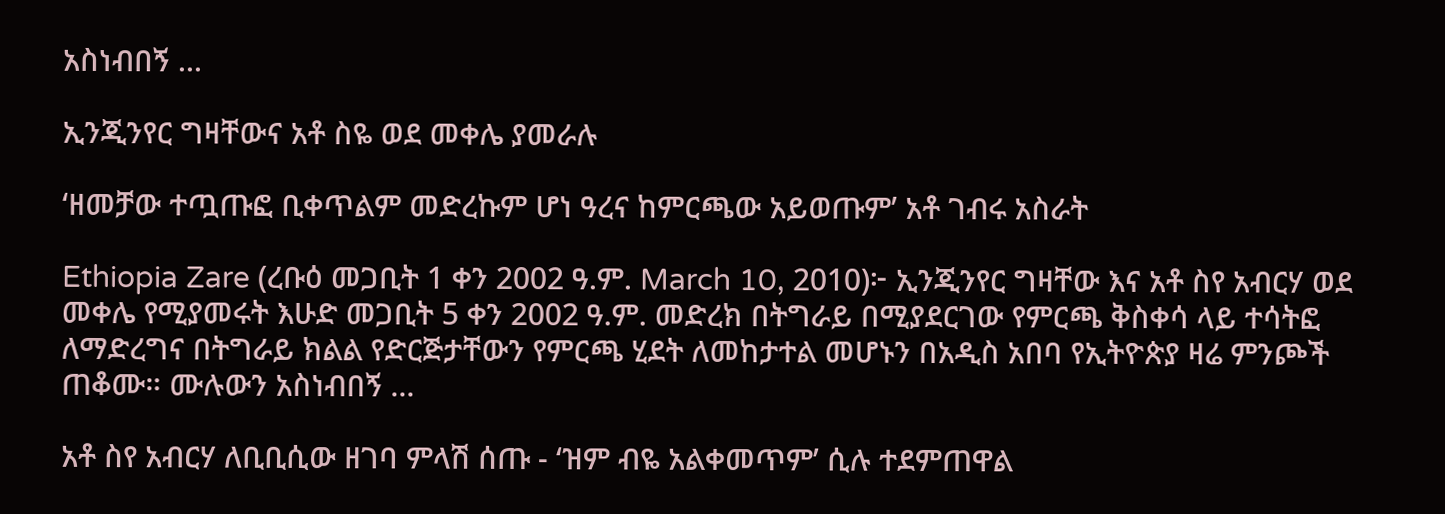አስነብበኝ ...

ኢንጂንየር ግዛቸውና አቶ ስዬ ወደ መቀሌ ያመራሉ

‘ዘመቻው ተጧጡፎ ቢቀጥልም መድረኩም ሆነ ዓረና ከምርጫው አይወጡም’ አቶ ገብሩ አስራት

Ethiopia Zare (ረቡዕ መጋቢት 1 ቀን 2002 ዓ.ም. March 10, 2010)፦ ኢንጂንየር ግዛቸው እና አቶ ስየ አብርሃ ወደ መቀሌ የሚያመሩት እሁድ መጋቢት 5 ቀን 2002 ዓ.ም. መድረክ በትግራይ በሚያደርገው የምርጫ ቅስቀሳ ላይ ተሳትፎ ለማድረግና በትግራይ ክልል የድርጅታቸውን የምርጫ ሂደት ለመከታተል መሆኑን በአዲስ አበባ የኢትዮጵያ ዛሬ ምንጮች ጠቆሙ። ሙሉውን አስነብበኝ ...

አቶ ስየ አብርሃ ለቢቢሲው ዘገባ ምላሽ ሰጡ - ‘ዝም ብዬ አልቀመጥም’ ሲሉ ተደምጠዋል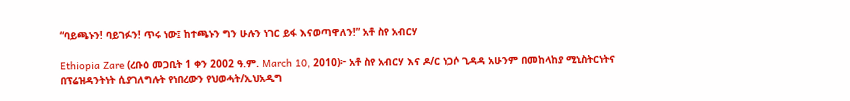“ባይጫኑን! ባይገፉን! ጥሩ ነው፤ ከተጫኑን ግን ሁሉን ነገር ይፋ እናወጣዋለን!” አቶ ስየ አብርሃ

Ethiopia Zare (ረቡዕ መጋቢት 1 ቀን 2002 ዓ.ም. March 10, 2010)፦ አቶ ስየ አብርሃ እና ዶ/ር ነጋሶ ጊዳዳ አሁንም በመከላከያ ሚኒስትርነትና በፕሬዝዳንትነት ሲያገለግሉት የነበረውን የህወሓት/ኢህአዲግ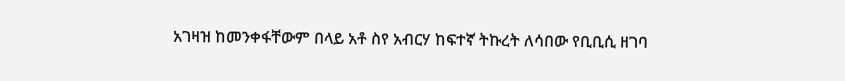አገዛዝ ከመንቀፋቸውም በላይ አቶ ስየ አብርሃ ከፍተኛ ትኩረት ለሳበው የቢቢሲ ዘገባ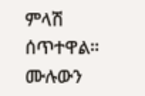ምላሽ ሰጥተዋል። ሙሉውን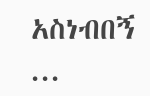አስነብበኝ ...